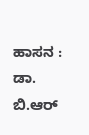ಹಾಸನ : ಡಾ. ಬಿ.ಆರ್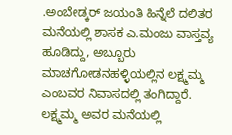.ಅಂಬೇಡ್ಕರ್ ಜಯಂತಿ ಹಿನ್ನೆಲೆ ದಲಿತರ ಮನೆಯಲ್ಲಿ ಶಾಸಕ ಎ.ಮಂಜು ವಾಸ್ತವ್ಯ ಹೂಡಿದ್ದು, ಅಬ್ಬೂರು ಮಾಚಗೋಡನಹಳ್ಳಿಯಲ್ಲಿನ ಲಕ್ಷ್ಮಮ್ಮ ಎಂಬವರ ನಿವಾಸದಲ್ಲಿ ತಂಗಿದ್ದಾರೆ.
ಲಕ್ಷ್ಮಮ್ಮ ಅವರ ಮನೆಯಲ್ಲಿ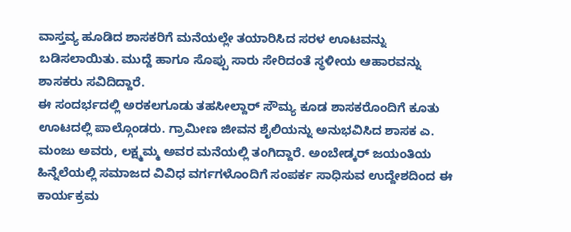ವಾಸ್ತವ್ಯ ಹೂಡಿದ ಶಾಸಕರಿಗೆ ಮನೆಯಲ್ಲೇ ತಯಾರಿಸಿದ ಸರಳ ಊಟವನ್ನು ಬಡಿಸಲಾಯಿತು. ಮುದ್ದೆ ಹಾಗೂ ಸೊಪ್ಪು ಸಾರು ಸೇರಿದಂತೆ ಸ್ಥಳೀಯ ಆಹಾರವನ್ನು ಶಾಸಕರು ಸವಿದಿದ್ದಾರೆ.
ಈ ಸಂದರ್ಭದಲ್ಲಿ ಅರಕಲಗೂಡು ತಹಸೀಲ್ದಾರ್ ಸೌಮ್ಯ ಕೂಡ ಶಾಸಕರೊಂದಿಗೆ ಕೂತು ಊಟದಲ್ಲಿ ಪಾಲ್ಗೊಂಡರು. ಗ್ರಾಮೀಣ ಜೀವನ ಶೈಲಿಯನ್ನು ಅನುಭವಿಸಿದ ಶಾಸಕ ಎ. ಮಂಜು ಅವರು, ಲಕ್ಷ್ಮಮ್ಮ ಅವರ ಮನೆಯಲ್ಲಿ ತಂಗಿದ್ದಾರೆ. ಅಂಬೇಡ್ಕರ್ ಜಯಂತಿಯ ಹಿನ್ನೆಲೆಯಲ್ಲಿ ಸಮಾಜದ ವಿವಿಧ ವರ್ಗಗಳೊಂದಿಗೆ ಸಂಪರ್ಕ ಸಾಧಿಸುವ ಉದ್ದೇಶದಿಂದ ಈ ಕಾರ್ಯಕ್ರಮ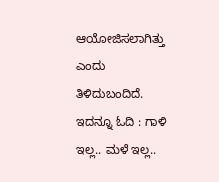ಆಯೋಜಿಸಲಾಗಿತ್ತು ಎಂದು ತಿಳಿದುಬಂದಿದೆ.
ಇದನ್ನೂ ಓದಿ : ಗಾಳಿ ಇಲ್ಲ.. ಮಳೆ ಇಲ್ಲ..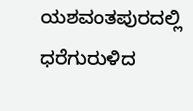ಯಶವಂತಪುರದಲ್ಲಿ ಧರೆಗುರುಳಿದ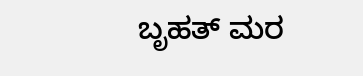ಬೃಹತ್ ಮರ